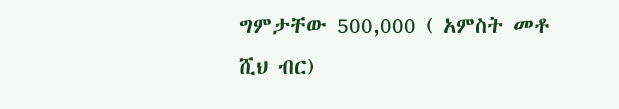ግምታቸው 500,000 ( አምስት መቶ ሺህ ብር)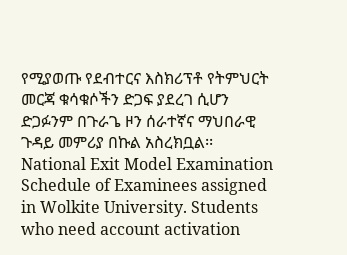የሚያወጡ የደብተርና እስክሪፕቶ የትምህርት መርጃ ቁሳቁሶችን ድጋፍ ያደረገ ሲሆን ድጋፉንም በጉራጌ ዞን ሰራተኛና ማህበራዊ ጉዳይ መምሪያ በኩል አስረክቧል፡፡
National Exit Model Examination Schedule of Examinees assigned in Wolkite University. Students who need account activation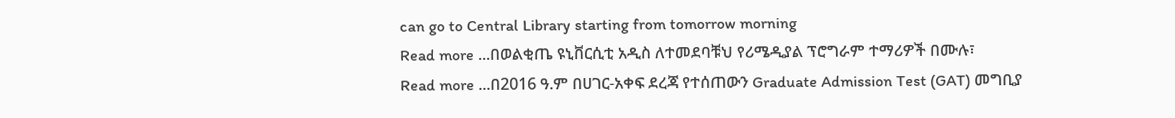can go to Central Library starting from tomorrow morning
Read more ...በወልቂጤ ዩኒቨርሲቲ አዲስ ለተመደባቹህ የሪሜዲያል ፕሮግራም ተማሪዎች በሙሉ፣
Read more ...በ2016 ዓ.ም በሀገር-አቀፍ ደረጃ የተሰጠውን Graduate Admission Test (GAT) መግቢያ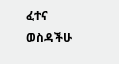ፈተና ወስዳችሁ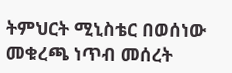ትምህርት ሚኒስቴር በወሰነው መቁረጫ ነጥብ መሰረት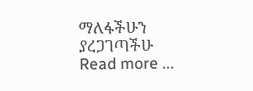ማለፋችሁን ያረጋገጣችሁ
Read more ...